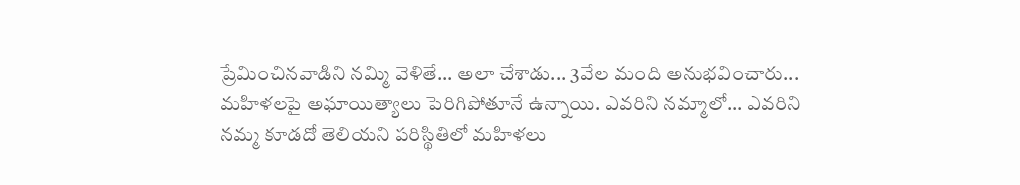ప్రేమించినవాడిని నమ్మి వెళితే... అలా చేశాడు... 3వేల మంది అనుభవించారు...
మహిళలపై అఘాయిత్యాలు పెరిగిపోతూనే ఉన్నాయి. ఎవరిని నమ్మాలో... ఎవరిని నమ్మ కూడదో తెలియని పరిస్థితిలో మహిళలు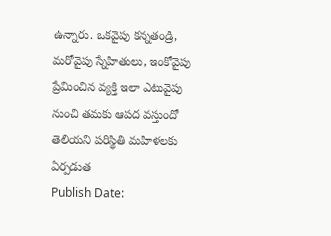ఉన్నారు. ఒకవైపు కన్నతండ్రి, మరోవైపు స్నేహితులు, ఇంకోవైపు ప్రేమించిన వ్యక్తి ఇలా ఎటువైపు నుంచి తమకు ఆపద వస్తుందో తెలియని పరిస్థితి మహిళలకు ఏర్పడుత
Publish Date: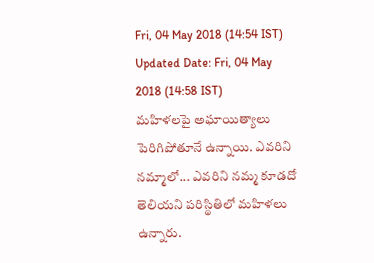Fri, 04 May 2018 (14:54 IST)
Updated Date: Fri, 04 May 2018 (14:58 IST)
మహిళలపై అఘాయిత్యాలు పెరిగిపోతూనే ఉన్నాయి. ఎవరిని నమ్మాలో... ఎవరిని నమ్మ కూడదో తెలియని పరిస్థితిలో మహిళలు ఉన్నారు.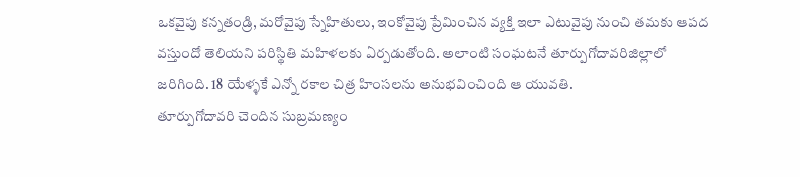ఒకవైపు కన్నతండ్రి, మరోవైపు స్నేహితులు, ఇంకోవైపు ప్రేమించిన వ్యక్తి ఇలా ఎటువైపు నుంచి తమకు ఆపద వస్తుందో తెలియని పరిస్థితి మహిళలకు ఏర్పడుతోంది. అలాంటి సంఘటనే తూర్పుగోదావరిజిల్లాలో జరిగింది. 18 యేళ్ళకే ఎన్నో రకాల చిత్ర హింసలను అనుభవించింది ఆ యువతి.
తూర్పుగోదావరి చెందిన సుబ్రమణ్యం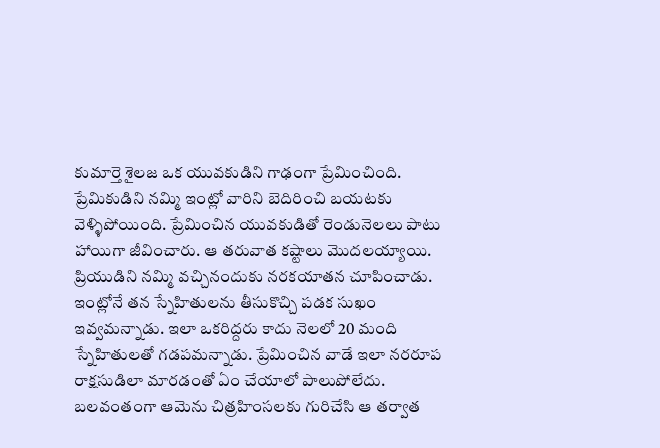కుమార్తె శైలజ ఒక యువకుడిని గాఢంగా ప్రేమించింది. ప్రేమికుడిని నమ్మి ఇంట్లో వారిని బెదిరించి బయటకు వెళ్ళిపోయింది. ప్రేమించిన యువకుడితో రెండునెలలు పాటు హాయిగా జీవించారు. ఆ తరువాత కష్టాలు మొదలయ్యాయి. ప్రియుడిని నమ్మి వచ్చినందుకు నరకయాతన చూపించాడు. ఇంట్లోనే తన స్నేహితులను తీసుకొచ్చి పడక సుఖం ఇవ్వమన్నాడు. ఇలా ఒకరిద్దరు కాదు నెలలో 20 మంది స్నేహితులతో గడపమన్నాడు. ప్రేమించిన వాడే ఇలా నరరూప రాక్షసుడిలా మారడంతో ఏం చేయాలో పాలుపోలేదు.
బలవంతంగా ఆమెను చిత్రహింసలకు గురిచేసి ఆ తర్వాత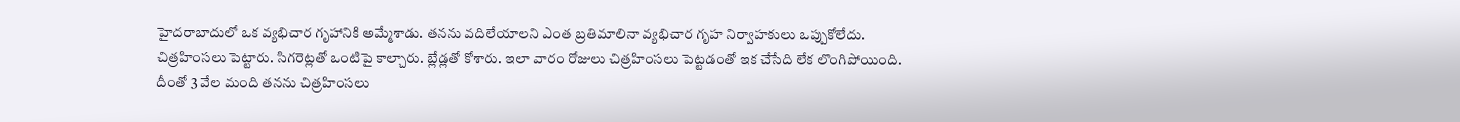హైదరాబాదులో ఒక వ్యభిచార గృహానికి అమ్మేశాడు. తనను వదిలేయాలని ఎంత బ్రతిమాలినా వ్యభిచార గృహ నిర్వాహకులు ఒప్పుకోలేదు. చిత్రహింసలు పెట్టారు. సిగరెట్లతో ఒంటిపై కాల్చారు. బ్లేడ్లతో కోశారు. ఇలా వారం రోజులు చిత్రహింసలు పెట్టడంతో ఇక చేసేది లేక లొంగిపోయింది. దీంతో 3 వేల మంది తనను చిత్రహింసలు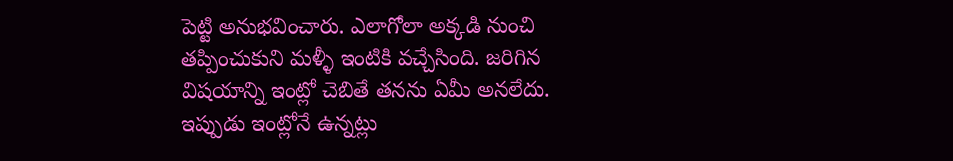పెట్టి అనుభవించారు. ఎలాగోలా అక్కడి నుంచి తప్పించుకుని మళ్ళీ ఇంటికి వచ్చేసింది. జరిగిన విషయాన్ని ఇంట్లో చెబితే తనను ఏమీ అనలేదు. ఇప్పుడు ఇంట్లోనే ఉన్నట్లు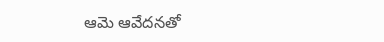ఆమె ఆవేదనతో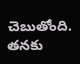చెబుతోంది. తనకు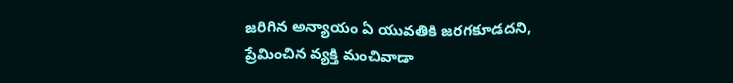జరిగిన అన్యాయం ఏ యువతికి జరగకూడదని, ప్రేమించిన వ్యక్తి మంచివాడా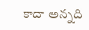కాదా అన్నది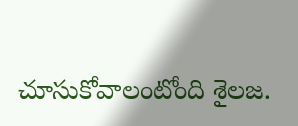చూసుకోవాలంటోంది శైలజ.